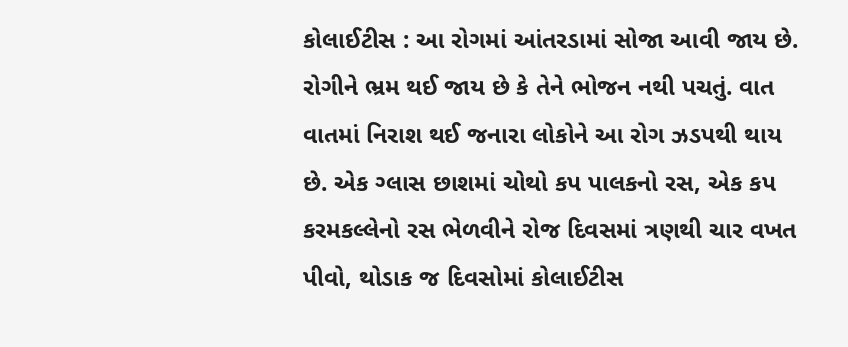કોલાઈટીસ : આ રોગમાં આંતરડામાં સોજા આવી જાય છે. રોગીને ભ્રમ થઈ જાય છે કે તેને ભોજન નથી પચતું. વાત વાતમાં નિરાશ થઈ જનારા લોકોને આ રોગ ઝડપથી થાય છે. એક ગ્લાસ છાશમાં ચોથો કપ પાલકનો રસ, એક કપ કરમકલ્લેનો રસ ભેળવીને રોજ દિવસમાં ત્રણથી ચાર વખત પીવો, થોડાક જ દિવસોમાં કોલાઈટીસ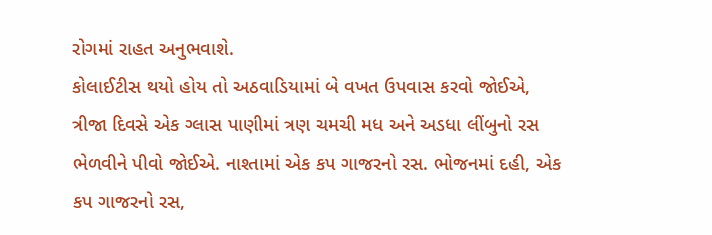રોગમાં રાહત અનુભવાશે.
કોલાઈટીસ થયો હોય તો અઠવાડિયામાં બે વખત ઉપવાસ કરવો જોઈએ, ત્રીજા દિવસે એક ગ્લાસ પાણીમાં ત્રણ ચમચી મધ અને અડધા લીંબુનો રસ ભેળવીને પીવો જોઈએ. નાશ્તામાં એક કપ ગાજરનો રસ. ભોજનમાં દહી, એક કપ ગાજરનો રસ,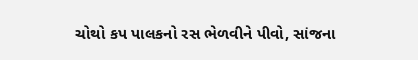ચોથો કપ પાલકનો રસ ભેળવીને પીવો, સાંજના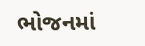ભોજનમાં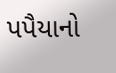પપૈયાનો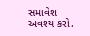સમાવેશ અવશ્ય કરો.